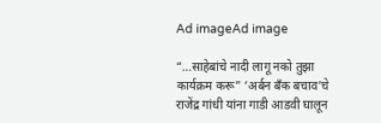Ad imageAd image

“…साहेबांचे नादी लागू नको तुझा कार्यक्रम करू” ‘अर्बन बँक बचाव’चे राजेंद्र गांधी यांना गाडी आडवी घालून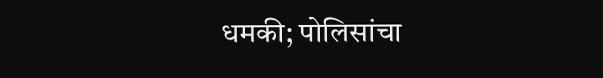धमकी; पोलिसांचा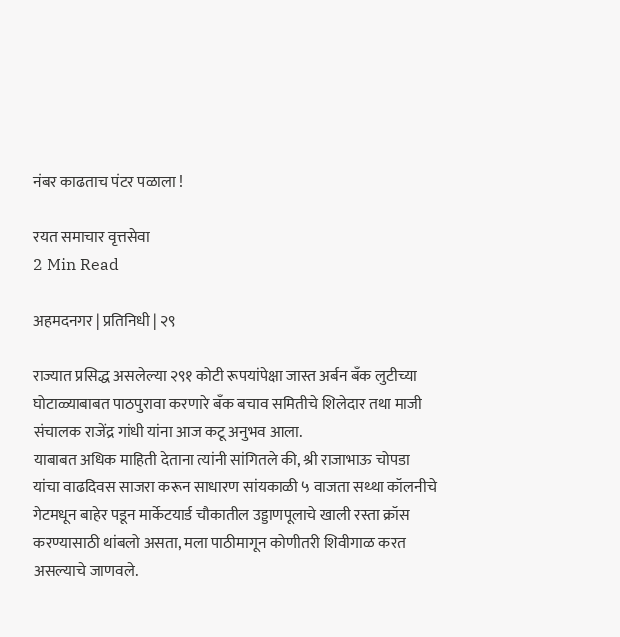नंबर काढताच पंटर पळाला !

रयत समाचार वृत्तसेवा
2 Min Read

अहमदनगर | प्रतिनिधी | २९

राज्यात प्रसिद्ध असलेल्या २९१ कोटी रूपयांपेक्षा जास्त अर्बन बँक लुटीच्या घोटाळ्याबाबत पाठपुरावा करणारे बँक बचाव समितीचे शिलेदार तथा माजी संचालक राजेंद्र गांधी यांना आज कटू अनुभव आला.
याबाबत अधिक माहिती देताना त्यांनी सांगितले की, श्री राजाभाऊ चोपडा यांचा वाढदिवस साजरा करून साधारण सांयकाळी ५ वाजता सथ्था कॉलनीचे गेटमधून बाहेर पडून मार्केटयार्ड चौकातील उड्डाणपूलाचे खाली रस्ता क्रॉस करण्यासाठी थांबलो असता, मला पाठीमागून कोणीतरी शिवीगाळ करत असल्याचे जाणवले.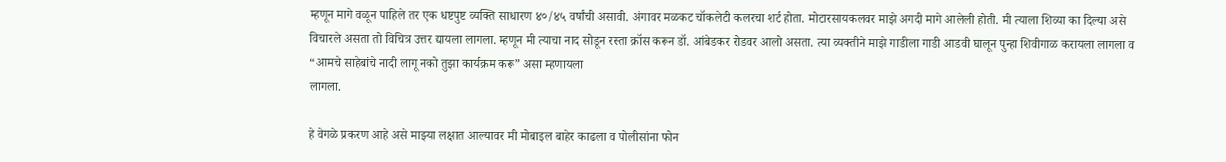म्हणून मागे वळून पाहिले तर एक धष्टपुष्ट व्यक्ति साधारण ४०/४५ वर्षांची असावी. अंगावर मळकट चॉकलेटी कलरचा शर्ट होता. मोटारसायकलवर माझे अगदी मागे आलेली होती. मी त्याला शिव्या का दिल्या असे विचारले असता तो विचित्र उत्तर द्यायला लागला. म्हणून मी त्याचा नाद सोडून रस्ता क्रॉस करून डॉ. आंबेडकर रोडवर आलो असता. त्या व्यक्तीने माझे गाडीला गाडी आडवी घालून पुन्हा शिवीगाळ करायला लागला व “आमचे साहेबांचे नादी लागू नको तुझा कार्यक्रम करू” असा म्हणायला
लागला.

हे वेगळे प्रकरण आहे असे माझ्या लक्षात आल्यावर मी मोबाइल बाहेर काढला व पोलीसांना फोन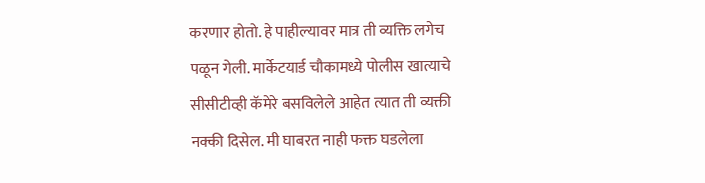करणार होतो. हे पाहील्यावर मात्र ती व्यक्ति लगेच पळून गेली. मार्केटयार्ड चौकामध्ये पोलीस खात्याचे सीसीटीव्ही कॅमेरे बसविलेले आहेत त्यात ती व्यक्ती नक्की दिसेल. मी घाबरत नाही फक्त घडलेला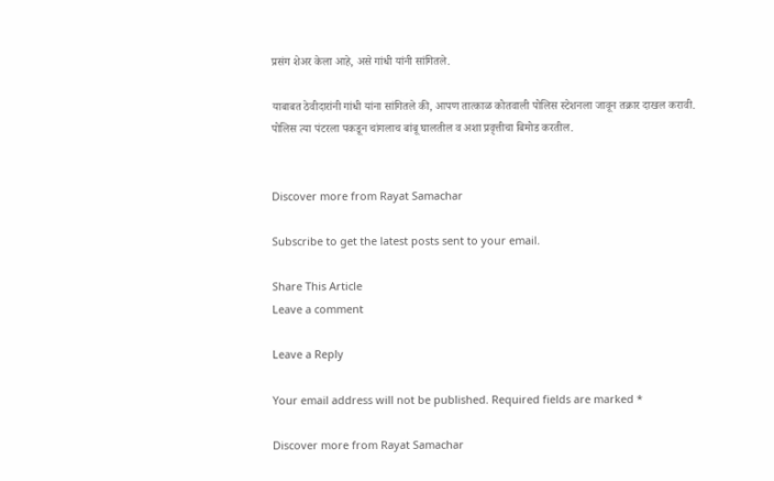प्रसंग शेअर केला आहे, असे गांधी यांनी सांगितले.

याबाबत ठेवीदारांनी गांधी यांना सांगितले की, आपण तात्काळ कोतवाली पोलिस स्टेशनला जावून तक्रार दाखल करावी. पोलिस त्या पंटरला पकडून चांगलाच बांबू घालतील व अशा प्रवृत्तीचा बिमोड करतील.


Discover more from Rayat Samachar

Subscribe to get the latest posts sent to your email.

Share This Article
Leave a comment

Leave a Reply

Your email address will not be published. Required fields are marked *

Discover more from Rayat Samachar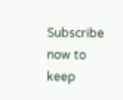Subscribe now to keep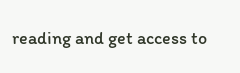reading and get access to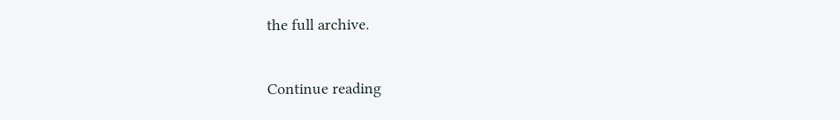the full archive.

Continue reading